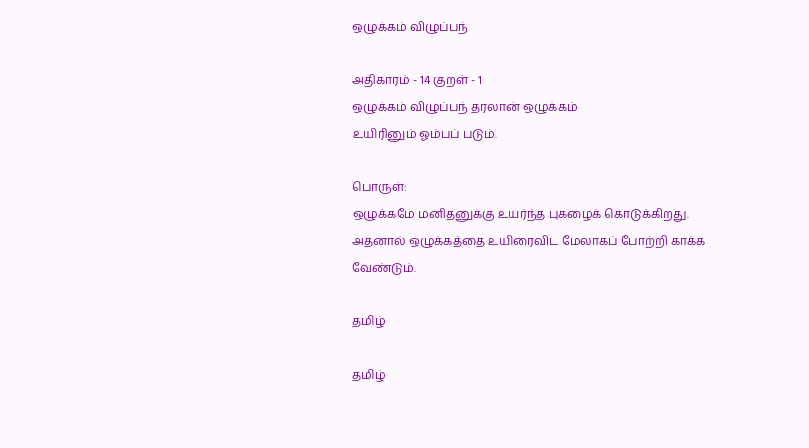ஒழுக்கம் விழுப்பந்

அதிகாரம் - 14 குறள் - 1
ஒழுக்கம் விழுப்பந் தரலான் ஒழுக்கம்
உயிரினும் ஓம்பப் படும்.

பொருள்:
ஒழுக்கமே மனிதனுக்கு உயர்ந்த புகழைக் கொடுக்கிறது. அதனால் ஒழுக்கத்தை உயிரைவிட மேலாகப் போற்றி காக்க வேண்டும்.

தமிழ்

தமிழ்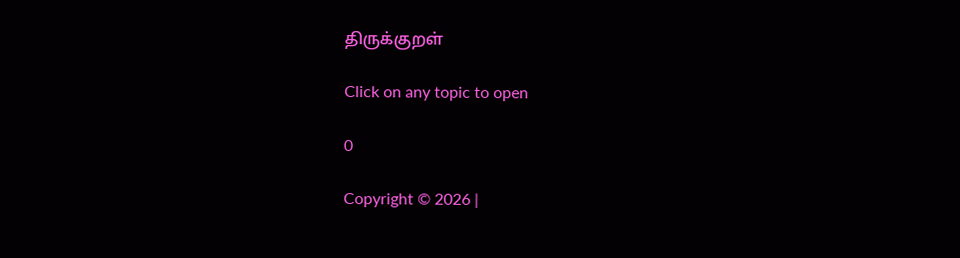திருக்குறள்

Click on any topic to open

0

Copyright © 2026 |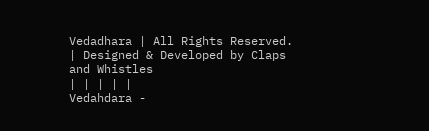Vedadhara | All Rights Reserved. | Designed & Developed by Claps and Whistles
| | | | |
Vedahdara -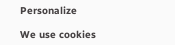Personalize

We use cookies